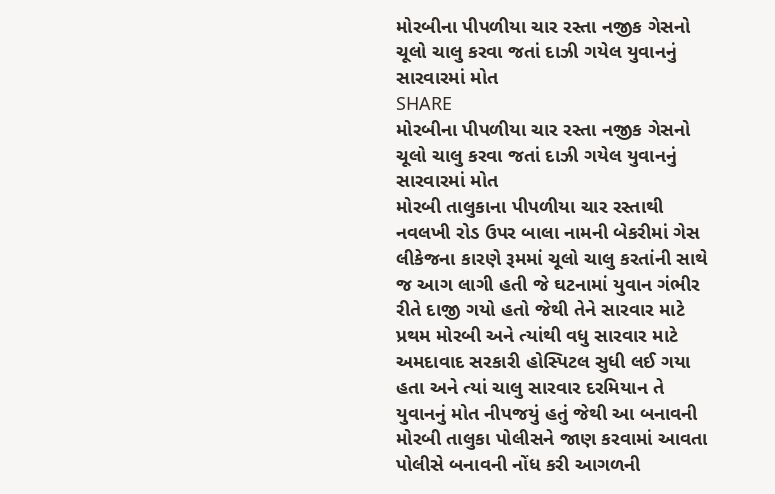મોરબીના પીપળીયા ચાર રસ્તા નજીક ગેસનો ચૂલો ચાલુ કરવા જતાં દાઝી ગયેલ યુવાનનું સારવારમાં મોત
SHARE
મોરબીના પીપળીયા ચાર રસ્તા નજીક ગેસનો ચૂલો ચાલુ કરવા જતાં દાઝી ગયેલ યુવાનનું સારવારમાં મોત
મોરબી તાલુકાના પીપળીયા ચાર રસ્તાથી નવલખી રોડ ઉપર બાલા નામની બેકરીમાં ગેસ લીકેજના કારણે રૂમમાં ચૂલો ચાલુ કરતાંની સાથે જ આગ લાગી હતી જે ઘટનામાં યુવાન ગંભીર રીતે દાજી ગયો હતો જેથી તેને સારવાર માટે પ્રથમ મોરબી અને ત્યાંથી વધુ સારવાર માટે અમદાવાદ સરકારી હોસ્પિટલ સુધી લઈ ગયા હતા અને ત્યાં ચાલુ સારવાર દરમિયાન તે યુવાનનું મોત નીપજયું હતું જેથી આ બનાવની મોરબી તાલુકા પોલીસને જાણ કરવામાં આવતા પોલીસે બનાવની નોંધ કરી આગળની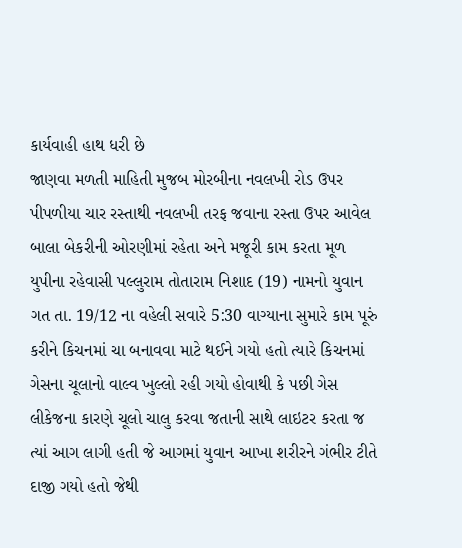કાર્યવાહી હાથ ધરી છે
જાણવા મળતી માહિતી મુજબ મોરબીના નવલખી રોડ ઉપર પીપળીયા ચાર રસ્તાથી નવલખી તરફ જવાના રસ્તા ઉપર આવેલ બાલા બેકરીની ઓરણીમાં રહેતા અને મજૂરી કામ કરતા મૂળ યુપીના રહેવાસી પલ્લુરામ તોતારામ નિશાદ (19) નામનો યુવાન ગત તા. 19/12 ના વહેલી સવારે 5:30 વાગ્યાના સુમારે કામ પૂરું કરીને કિચનમાં ચા બનાવવા માટે થઈને ગયો હતો ત્યારે કિચનમાં ગેસના ચૂલાનો વાલ્વ ખુલ્લો રહી ગયો હોવાથી કે પછી ગેસ લીકેજના કારણે ચૂલો ચાલુ કરવા જતાની સાથે લાઇટર કરતા જ ત્યાં આગ લાગી હતી જે આગમાં યુવાન આખા શરીરને ગંભીર ટીતે દાજી ગયો હતો જેથી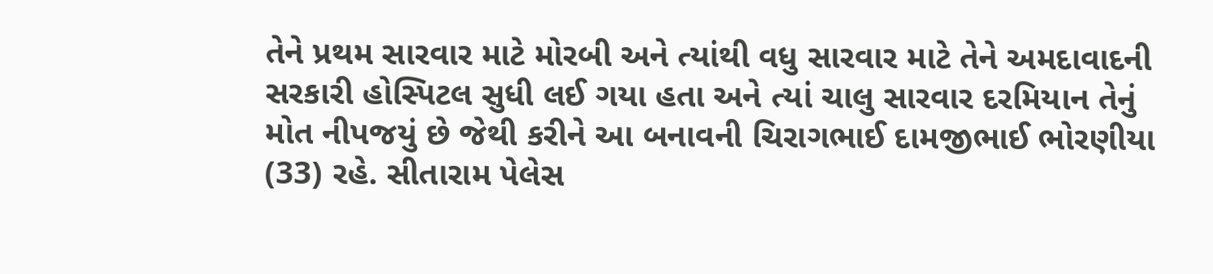તેને પ્રથમ સારવાર માટે મોરબી અને ત્યાંથી વધુ સારવાર માટે તેને અમદાવાદની સરકારી હોસ્પિટલ સુધી લઈ ગયા હતા અને ત્યાં ચાલુ સારવાર દરમિયાન તેનું મોત નીપજયું છે જેથી કરીને આ બનાવની ચિરાગભાઈ દામજીભાઈ ભોરણીયા (33) રહે. સીતારામ પેલેસ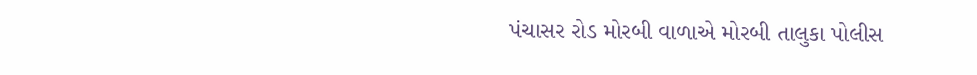પંચાસર રોડ મોરબી વાળાએ મોરબી તાલુકા પોલીસ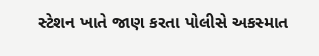સ્ટેશન ખાતે જાણ કરતા પોલીસે અકસ્માત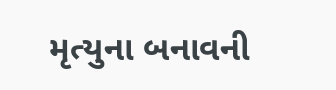મૃત્યુના બનાવની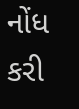નોંધ કરી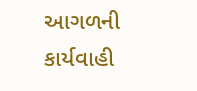આગળની કાર્યવાહી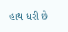હાથ ધરી છે